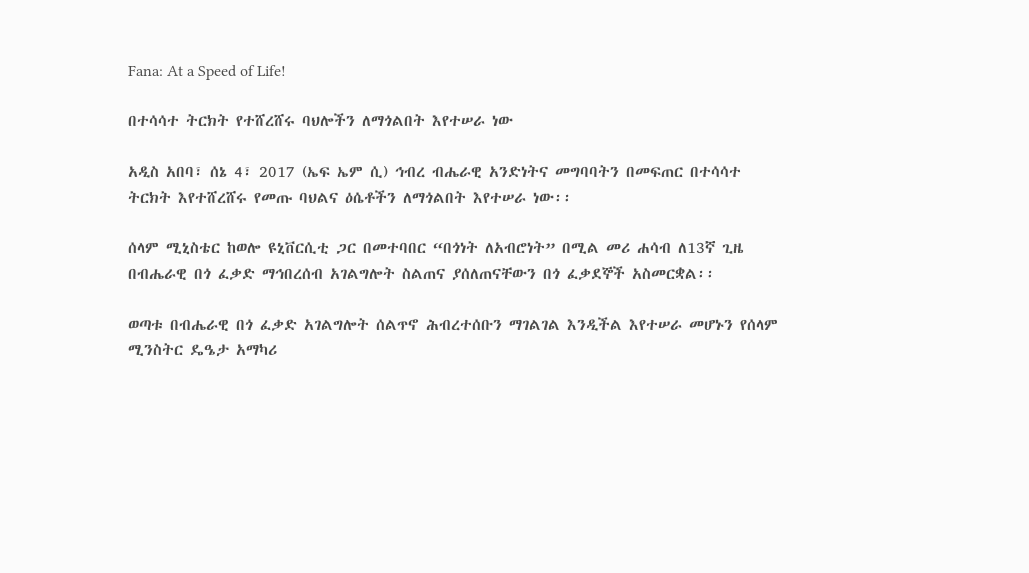Fana: At a Speed of Life!

በተሳሳተ ትርክት የተሸረሸሩ ባህሎችን ለማጎልበት እየተሠራ ነው

አዲስ አበባ፣ ሰኔ 4፣ 2017 (ኤፍ ኤም ሲ) ኅብረ ብሔራዊ አንድነትና መግባባትን በመፍጠር በተሳሳተ ትርክት እየተሸረሸሩ የመጡ ባህልና ዕሴቶችን ለማጎልበት እየተሠራ ነው፡፡

ሰላም ሚኒስቴር ከወሎ ዩኒቨርሲቲ ጋር በመተባበር “በጎነት ለአብሮነት” በሚል መሪ ሐሳብ ለ13ኛ ጊዜ በብሔራዊ በጎ ፈቃድ ማኅበረሰብ አገልግሎት ስልጠና ያሰለጠናቸውን በጎ ፈቃደኞች አስመርቋል፡፡

ወጣቱ በብሔራዊ በጎ ፈቃድ አገልግሎት ሰልጥኖ ሕብረተሰቡን ማገልገል እንዲችል እየተሠራ መሆኑን የሰላም ሚንስትር ዴዔታ አማካሪ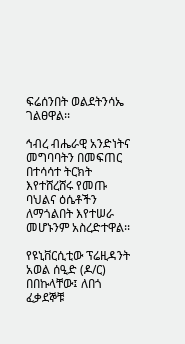ፍሬሰንበት ወልደትንሳኤ ገልፀዋል፡፡

ኅብረ ብሔራዊ አንድነትና መግባባትን በመፍጠር በተሳሳተ ትርክት እየተሸረሸሩ የመጡ ባህልና ዕሴቶችን ለማጎልበት እየተሠራ መሆኑንም አስረድተዋል፡፡

የዩኒቨርሲቲው ፕሬዚዳንት አወል ሰዒድ (ዶ/ር) በበኩላቸው፤ ለበጎ ፈቃደኞቹ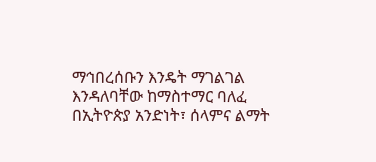ማኅበረሰቡን እንዴት ማገልገል እንዳለባቸው ከማስተማር ባለፈ በኢትዮጵያ አንድነት፣ ሰላምና ልማት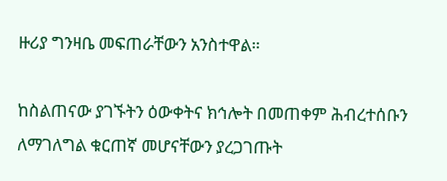ዙሪያ ግንዛቤ መፍጠራቸውን አንስተዋል።

ከስልጠናው ያገኙትን ዕውቀትና ክኅሎት በመጠቀም ሕብረተሰቡን ለማገለግል ቁርጠኛ መሆናቸውን ያረጋገጡት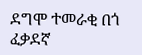ደግሞ ተመራቂ በጎ ፈቃደኛ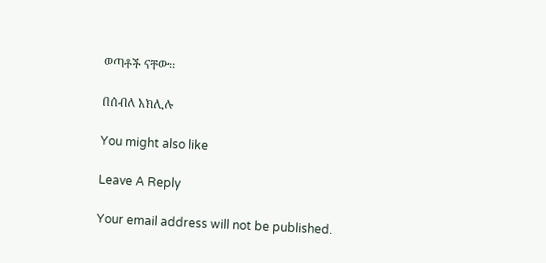ወጣቶች ናቸው፡፡

በሰብለ አክሊሉ

You might also like

Leave A Reply

Your email address will not be published.